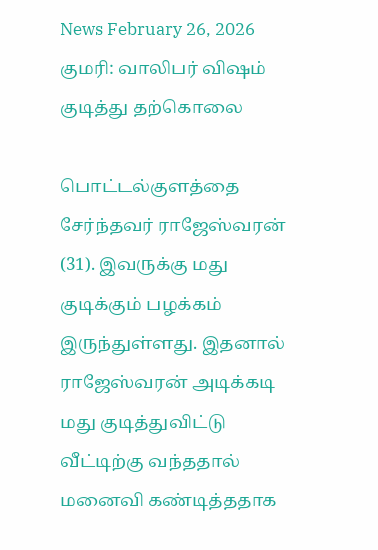News February 26, 2026
குமரி: வாலிபர் விஷம் குடித்து தற்கொலை

பொட்டல்குளத்தை சேர்ந்தவர் ராஜேஸ்வரன் (31). இவருக்கு மது குடிக்கும் பழக்கம் இருந்துள்ளது. இதனால் ராஜேஸ்வரன் அடிக்கடி மது குடித்துவிட்டு வீட்டிற்கு வந்ததால் மனைவி கண்டித்ததாக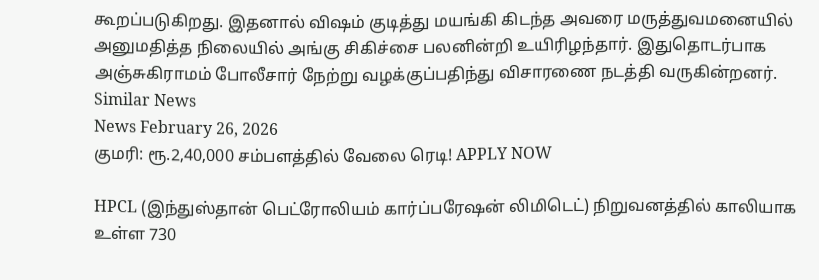கூறப்படுகிறது. இதனால் விஷம் குடித்து மயங்கி கிடந்த அவரை மருத்துவமனையில் அனுமதித்த நிலையில் அங்கு சிகிச்சை பலனின்றி உயிரிழந்தார். இதுதொடர்பாக அஞ்சுகிராமம் போலீசார் நேற்று வழக்குப்பதிந்து விசாரணை நடத்தி வருகின்றனர்.
Similar News
News February 26, 2026
குமரி: ரூ.2,40,000 சம்பளத்தில் வேலை ரெடி! APPLY NOW

HPCL (இந்துஸ்தான் பெட்ரோலியம் கார்ப்பரேஷன் லிமிடெட்) நிறுவனத்தில் காலியாக உள்ள 730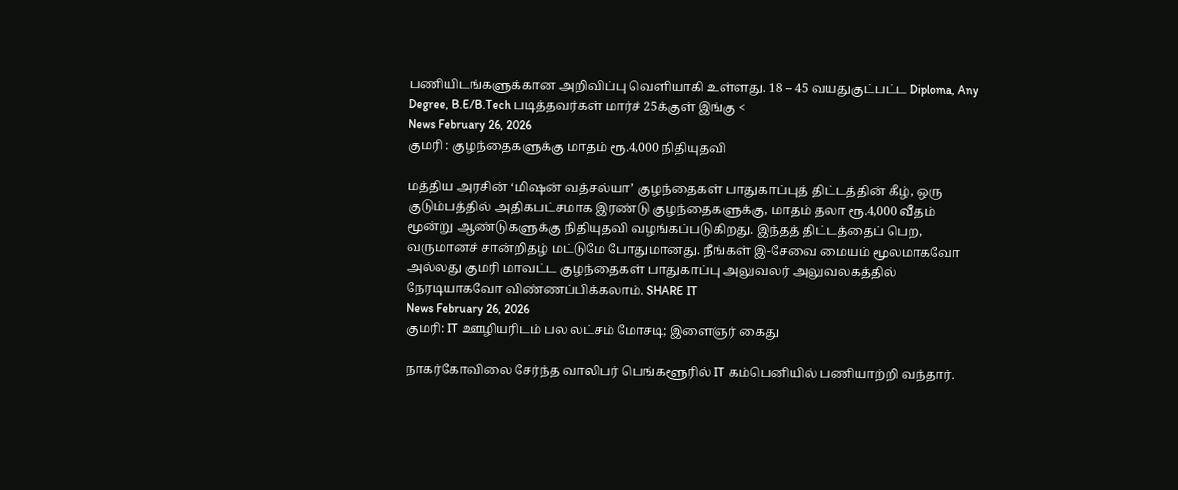பணியிடங்களுக்கான அறிவிப்பு வெளியாகி உள்ளது. 18 – 45 வயதுகுட்பட்ட Diploma, Any Degree, B.E/B.Tech படித்தவர்கள் மார்ச் 25க்குள் இங்கு <
News February 26, 2026
குமரி : குழந்தைகளுக்கு மாதம் ரூ.4,000 நிதியுதவி

மத்திய அரசின் ‘மிஷன் வத்சல்யா’ குழந்தைகள் பாதுகாப்புத் திட்டத்தின் கீழ், ஒரு குடும்பத்தில் அதிகபட்சமாக இரண்டு குழந்தைகளுக்கு, மாதம் தலா ரூ.4,000 வீதம் மூன்று ஆண்டுகளுக்கு நிதியுதவி வழங்கப்படுகிறது. இந்தத் திட்டத்தைப் பெற, வருமானச் சான்றிதழ் மட்டுமே போதுமானது. நீங்கள் இ-சேவை மையம் மூலமாகவோ அல்லது குமரி மாவட்ட குழந்தைகள் பாதுகாப்பு அலுவலர் அலுவலகத்தில் நேரடியாகவோ விண்ணப்பிக்கலாம். SHARE IT
News February 26, 2026
குமரி: IT ஊழியரிடம் பல லட்சம் மோசடி; இளைஞர் கைது

நாகர்கோவிலை சேர்ந்த வாலிபர் பெங்களூரில் IT கம்பெனியில் பணியாற்றி வந்தார்.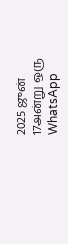2025 ஜுன் 17அன்று ஒரு WhatsApp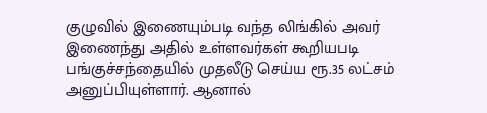குழுவில் இணையும்படி வந்த லிங்கில் அவர் இணைந்து அதில் உள்ளவர்கள் கூறியபடி பங்குச்சந்தையில் முதலீடு செய்ய ரூ.35 லட்சம் அனுப்பியுள்ளார். ஆனால்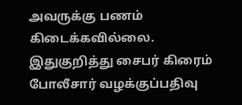அவருக்கு பணம் கிடைக்கவில்லை. இதுகுறித்து சைபர் கிரைம் போலீசார் வழக்குப்பதிவு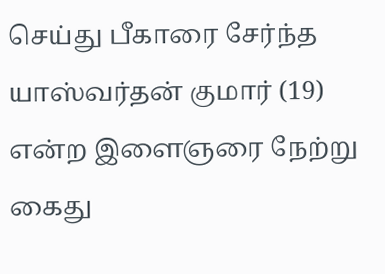செய்து பீகாரை சேர்ந்த யாஸ்வர்தன் குமார் (19) என்ற இளைஞரை நேற்று கைது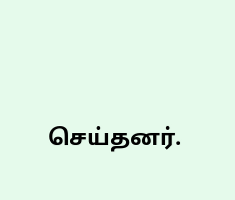செய்தனர்.